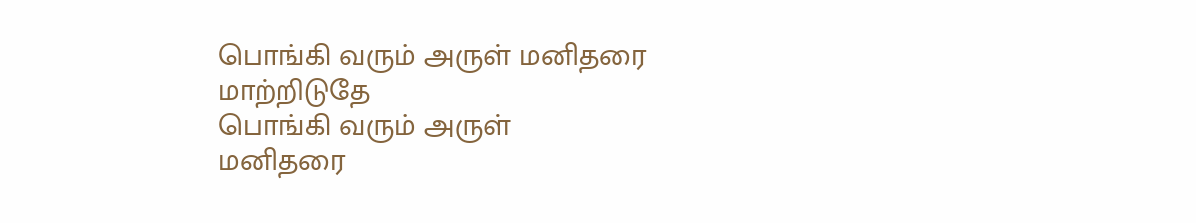பொங்கி வரும் அருள் மனிதரை மாற்றிடுதே
பொங்கி வரும் அருள்
மனிதரை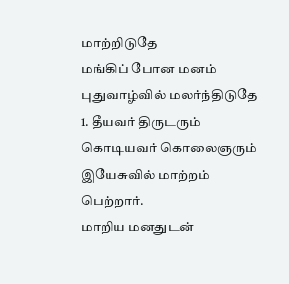மாற்றிடுதே
மங்கிப் போன மனம்
புதுவாழ்வில் மலர்ந்திடுதே
1. தீயவர் திருடரும்
கொடியவர் கொலைஞரும்
இயேசுவில் மாற்றம் பெற்றார்.
மாறிய மனதுடன்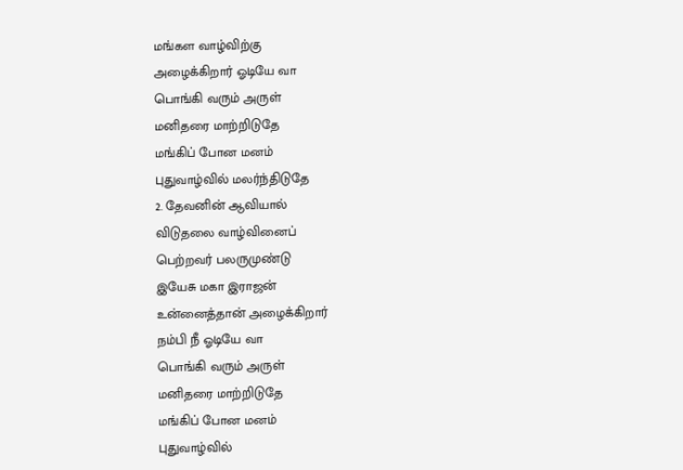மங்கள வாழ்விற்கு
அழைக்கிறார் ஓடியே வா
பொங்கி வரும் அருள்
மனிதரை மாற்றிடுதே
மங்கிப் போன மனம்
புதுவாழ்வில் மலர்ந்திடுதே
2. தேவனின் ஆவியால்
விடுதலை வாழ்வினைப்
பெற்றவர் பலருமுண்டு
இயேசு மகா இராஜன்
உன்னைத்தான் அழைக்கிறார்
நம்பி நீ ஓடியே வா
பொங்கி வரும் அருள்
மனிதரை மாற்றிடுதே
மங்கிப் போன மனம்
புதுவாழ்வில்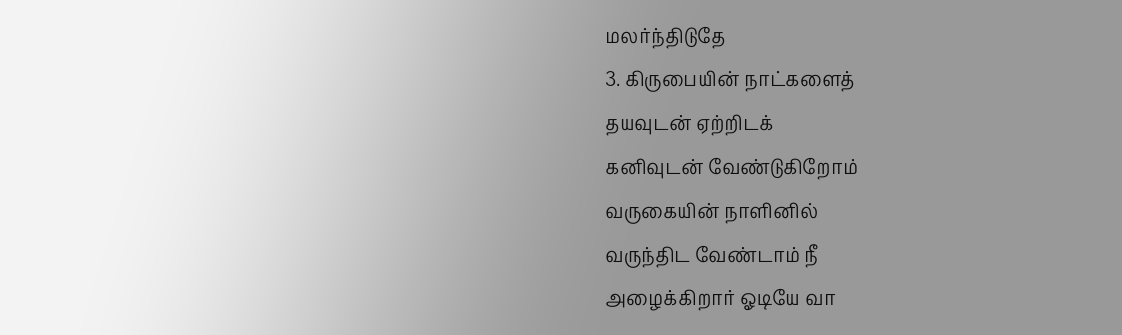மலர்ந்திடுதே
3. கிருபையின் நாட்களைத்
தயவுடன் ஏற்றிடக்
கனிவுடன் வேண்டுகிறோம்
வருகையின் நாளினில்
வருந்திட வேண்டாம் நீ
அழைக்கிறார் ஓடியே வா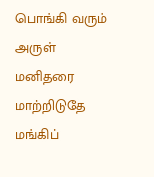பொங்கி வரும் அருள்
மனிதரை மாற்றிடுதே
மங்கிப்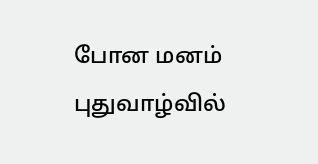போன மனம்
புதுவாழ்வில்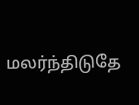மலர்ந்திடுதே